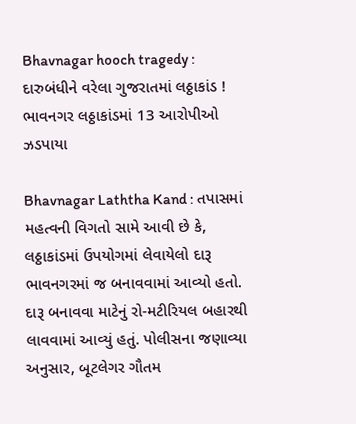Bhavnagar hooch tragedy : દારુબંધીને વરેલા ગુજરાતમાં લઠ્ઠાકાંડ ! ભાવનગર લઠ્ઠાકાંડમાં 13 આરોપીઓ ઝડપાયા

Bhavnagar Laththa Kand : તપાસમાં મહત્વની વિગતો સામે આવી છે કે, લઠ્ઠાકાંડમાં ઉપયોગમાં લેવાયેલો દારૂ ભાવનગરમાં જ બનાવવામાં આવ્યો હતો. દારૂ બનાવવા માટેનું રો-મટીરિયલ બહારથી લાવવામાં આવ્યું હતું. પોલીસના જણાવ્યા અનુસાર, બૂટલેગર ગૌતમ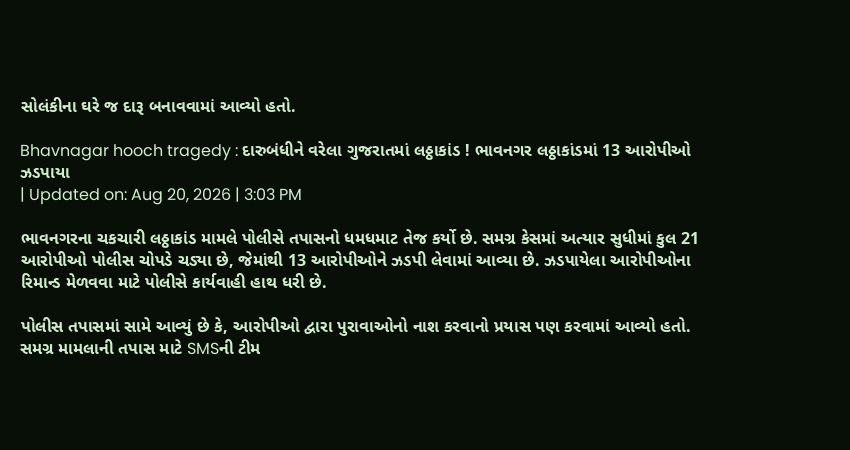સોલંકીના ઘરે જ દારૂ બનાવવામાં આવ્યો હતો.

Bhavnagar hooch tragedy : દારુબંધીને વરેલા ગુજરાતમાં લઠ્ઠાકાંડ ! ભાવનગર લઠ્ઠાકાંડમાં 13 આરોપીઓ ઝડપાયા
| Updated on: Aug 20, 2026 | 3:03 PM

ભાવનગરના ચકચારી લઠ્ઠાકાંડ મામલે પોલીસે તપાસનો ધમધમાટ તેજ કર્યો છે. સમગ્ર કેસમાં અત્યાર સુધીમાં કુલ 21 આરોપીઓ પોલીસ ચોપડે ચડ્યા છે, જેમાંથી 13 આરોપીઓને ઝડપી લેવામાં આવ્યા છે. ઝડપાયેલા આરોપીઓના રિમાન્ડ મેળવવા માટે પોલીસે કાર્યવાહી હાથ ધરી છે.

પોલીસ તપાસમાં સામે આવ્યું છે કે, આરોપીઓ દ્વારા પુરાવાઓનો નાશ કરવાનો પ્રયાસ પણ કરવામાં આવ્યો હતો. સમગ્ર મામલાની તપાસ માટે SMSની ટીમ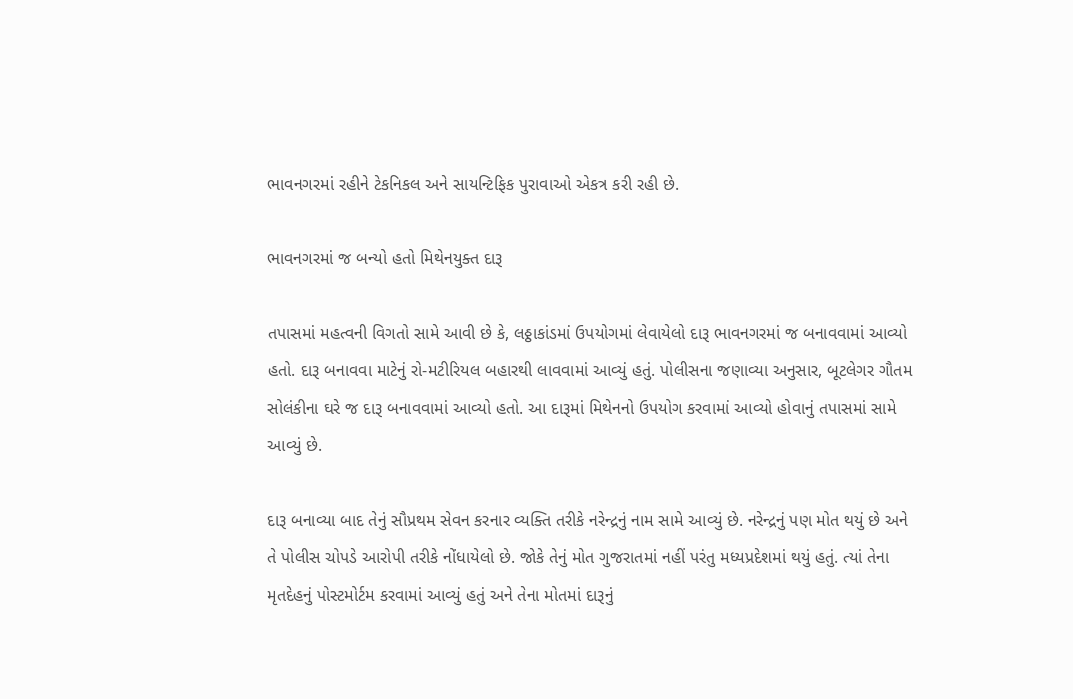ભાવનગરમાં રહીને ટેકનિકલ અને સાયન્ટિફિક પુરાવાઓ એકત્ર કરી રહી છે.

ભાવનગરમાં જ બન્યો હતો મિથેનયુક્ત દારૂ

તપાસમાં મહત્વની વિગતો સામે આવી છે કે, લઠ્ઠાકાંડમાં ઉપયોગમાં લેવાયેલો દારૂ ભાવનગરમાં જ બનાવવામાં આવ્યો હતો. દારૂ બનાવવા માટેનું રો-મટીરિયલ બહારથી લાવવામાં આવ્યું હતું. પોલીસના જણાવ્યા અનુસાર, બૂટલેગર ગૌતમ સોલંકીના ઘરે જ દારૂ બનાવવામાં આવ્યો હતો. આ દારૂમાં મિથેનનો ઉપયોગ કરવામાં આવ્યો હોવાનું તપાસમાં સામે આવ્યું છે.

દારૂ બનાવ્યા બાદ તેનું સૌપ્રથમ સેવન કરનાર વ્યક્તિ તરીકે નરેન્દ્રનું નામ સામે આવ્યું છે. નરેન્દ્રનું પણ મોત થયું છે અને તે પોલીસ ચોપડે આરોપી તરીકે નોંધાયેલો છે. જોકે તેનું મોત ગુજરાતમાં નહીં પરંતુ મધ્યપ્રદેશમાં થયું હતું. ત્યાં તેના મૃતદેહનું પોસ્ટમોર્ટમ કરવામાં આવ્યું હતું અને તેના મોતમાં દારૂનું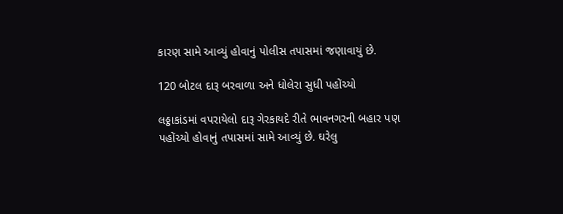કારણ સામે આવ્યું હોવાનું પોલીસ તપાસમાં જણાવાયું છે.

120 બોટલ દારૂ બરવાળા અને ધોલેરા સુધી પહોંચ્યો

લઠ્ઠાકાંડમાં વપરાયેલો દારૂ ગેરકાયદે રીતે ભાવનગરની બહાર પણ પહોંચ્યો હોવાનું તપાસમાં સામે આવ્યું છે. ઘરેલુ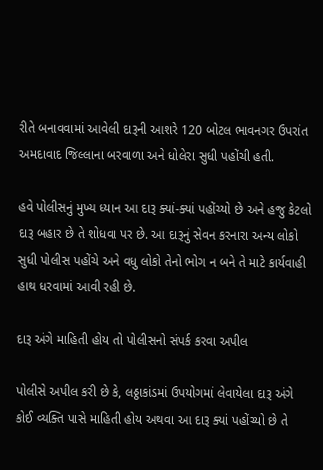રીતે બનાવવામાં આવેલી દારૂની આશરે 120 બોટલ ભાવનગર ઉપરાંત અમદાવાદ જિલ્લાના બરવાળા અને ધોલેરા સુધી પહોંચી હતી.

હવે પોલીસનું મુખ્ય ધ્યાન આ દારૂ ક્યાં-ક્યાં પહોંચ્યો છે અને હજુ કેટલો દારૂ બહાર છે તે શોધવા પર છે. આ દારૂનું સેવન કરનારા અન્ય લોકો સુધી પોલીસ પહોંચે અને વધુ લોકો તેનો ભોગ ન બને તે માટે કાર્યવાહી હાથ ધરવામાં આવી રહી છે.

દારૂ અંગે માહિતી હોય તો પોલીસનો સંપર્ક કરવા અપીલ

પોલીસે અપીલ કરી છે કે, લઠ્ઠાકાંડમાં ઉપયોગમાં લેવાયેલા દારૂ અંગે કોઈ વ્યક્તિ પાસે માહિતી હોય અથવા આ દારૂ ક્યાં પહોંચ્યો છે તે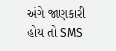અંગે જાણકારી હોય તો SMS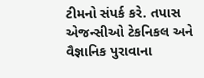ટીમનો સંપર્ક કરે. તપાસ એજન્સીઓ ટેકનિકલ અને વૈજ્ઞાનિક પુરાવાના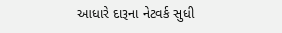આધારે દારૂના નેટવર્ક સુધી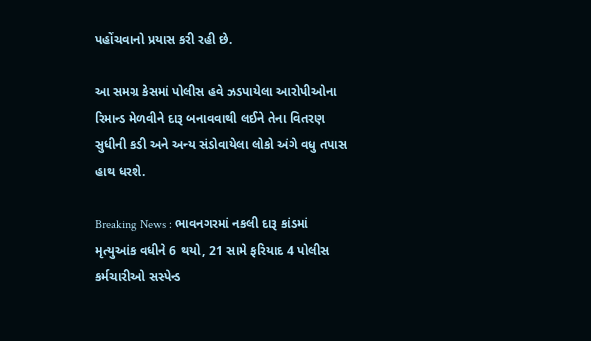પહોંચવાનો પ્રયાસ કરી રહી છે.

આ સમગ્ર કેસમાં પોલીસ હવે ઝડપાયેલા આરોપીઓના રિમાન્ડ મેળવીને દારૂ બનાવવાથી લઈને તેના વિતરણ સુધીની કડી અને અન્ય સંડોવાયેલા લોકો અંગે વધુ તપાસ હાથ ધરશે.

Breaking News : ભાવનગરમાં નકલી દારૂ કાંડમાં મૃત્યુઆંક વધીને 6 થયો, 21 સામે ફરિયાદ 4 પોલીસ કર્મચારીઓ સસ્પેન્ડ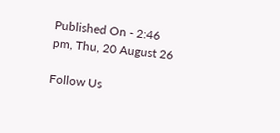Published On - 2:46 pm, Thu, 20 August 26

Follow Us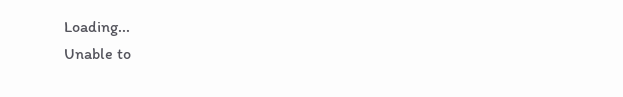Loading...
Unable to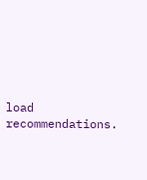load recommendations.